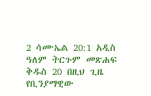2 ሳሙኤል 20:1 አዲስ ዓለም ትርጉም መጽሐፍ ቅዱስ 20 በዚህ ጊዜ የቢንያማዊው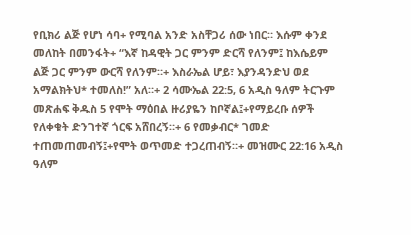የቢክሪ ልጅ የሆነ ሳባ+ የሚባል አንድ አስቸጋሪ ሰው ነበር። እሱም ቀንደ መለከት በመንፋት+ “እኛ ከዳዊት ጋር ምንም ድርሻ የለንም፤ ከእሴይም ልጅ ጋር ምንም ውርሻ የለንም።+ እስራኤል ሆይ፣ እያንዳንድህ ወደ አማልክትህ* ተመለስ!” አለ።+ 2 ሳሙኤል 22:5, 6 አዲስ ዓለም ትርጉም መጽሐፍ ቅዱስ 5 የሞት ማዕበል ዙሪያዬን ከቦኛል፤+የማይረቡ ሰዎች የለቀቁት ድንገተኛ ጎርፍ አሸበረኝ።+ 6 የመቃብር* ገመድ ተጠመጠመብኝ፤+የሞት ወጥመድ ተጋረጠብኝ።+ መዝሙር 22:16 አዲስ ዓለም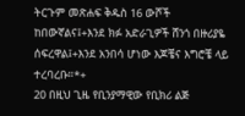ትርጉም መጽሐፍ ቅዱስ 16 ውሾች ከበውኛልና፤+እንደ ክፉ አድራጊዎች ሸንጎ በዙሪያዬ ሰፍረዋል፤+እንደ አንበሳ ሆነው እጆቼና እግሮቼ ላይ ተረባረቡ።*+
20 በዚህ ጊዜ የቢንያማዊው የቢክሪ ልጅ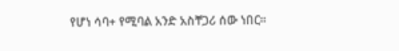የሆነ ሳባ+ የሚባል አንድ አስቸጋሪ ሰው ነበር።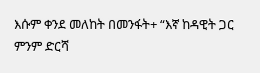እሱም ቀንደ መለከት በመንፋት+ “እኛ ከዳዊት ጋር ምንም ድርሻ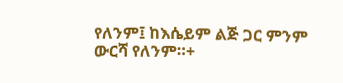የለንም፤ ከእሴይም ልጅ ጋር ምንም ውርሻ የለንም።+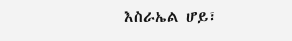እስራኤል ሆይ፣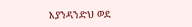እያንዳንድህ ወደ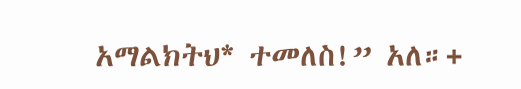አማልክትህ* ተመለስ!” አለ።+